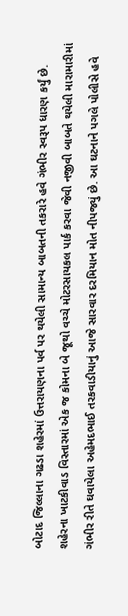બોટાદ જિલ્લાના ગઢડા શહેરમાં ઉત્તરાયણના પર્વ પર થયેલી સામાન્ય બાબતની તકરારે હવે ગંભીર સ્વરૂપ ધારણ કર્યું છે. શહેરના ખાટકીવાડ વિસ્તારમાં એક જ કોમના બે જૂથો વચ્ચે મોટરસાયકલ પાર્ક કરવા જેવી નજીવી બાબતે થયેલી મારામારીમાં ગંભીર રીતે ઘવાયેલા અહેમદભાઈ તરકવાડીયાનું આજે સારવાર દરમિયાન મોત નીપજ્યું છે. આ ઘટનાને પગલે પોલીસે હવે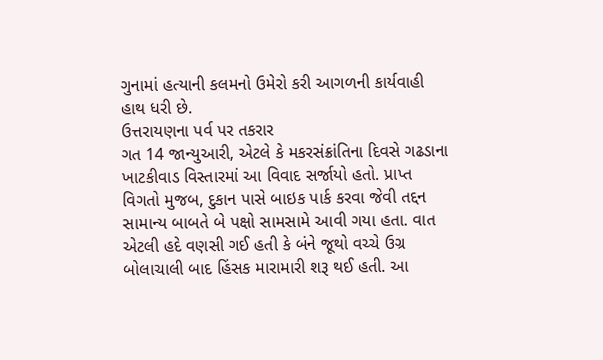ગુનામાં હત્યાની કલમનો ઉમેરો કરી આગળની કાર્યવાહી હાથ ધરી છે.
ઉત્તરાયણના પર્વ પર તકરાર
ગત 14 જાન્યુઆરી, એટલે કે મકરસંક્રાંતિના દિવસે ગઢડાના ખાટકીવાડ વિસ્તારમાં આ વિવાદ સર્જાયો હતો. પ્રાપ્ત વિગતો મુજબ, દુકાન પાસે બાઇક પાર્ક કરવા જેવી તદ્દન સામાન્ય બાબતે બે પક્ષો સામસામે આવી ગયા હતા. વાત એટલી હદે વણસી ગઈ હતી કે બંને જૂથો વચ્ચે ઉગ્ર બોલાચાલી બાદ હિંસક મારામારી શરૂ થઈ હતી. આ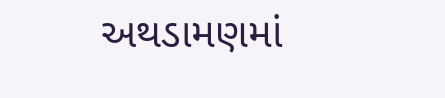અથડામણમાં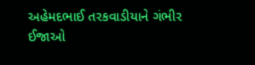અહેમદભાઈ તરકવાડીયાને ગંભીર ઈજાઓ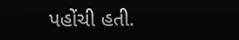પહોંચી હતી.